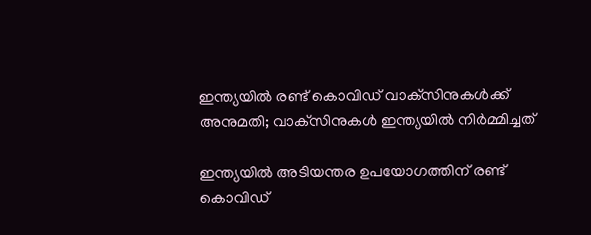ഇന്ത്യയിൽ രണ്ട് കൊവിഡ് വാക്‌സിനുകൾക്ക് അനുമതി; വാക്‌സിനുകൾ ഇന്ത്യയിൽ നിർമ്മിച്ചത്

ഇന്ത്യയിൽ അടിയന്തര ഉപയോഗത്തിന് രണ്ട് കൊവിഡ്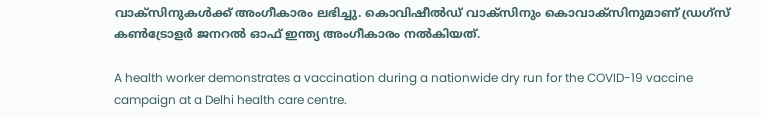വാക്‌സിനുകൾക്ക് അംഗീകാരം ലഭിച്ചു. കൊവിഷീൽഡ്‌ വാക്‌സിനും കൊവാക്സിനുമാണ് ഡ്രഗ്സ് കൺട്രോളർ ജനറൽ ഓഫ് ഇന്ത്യ അംഗീകാരം നൽകിയത്.

A health worker demonstrates a vaccination during a nationwide dry run for the COVID-19 vaccine campaign at a Delhi health care centre.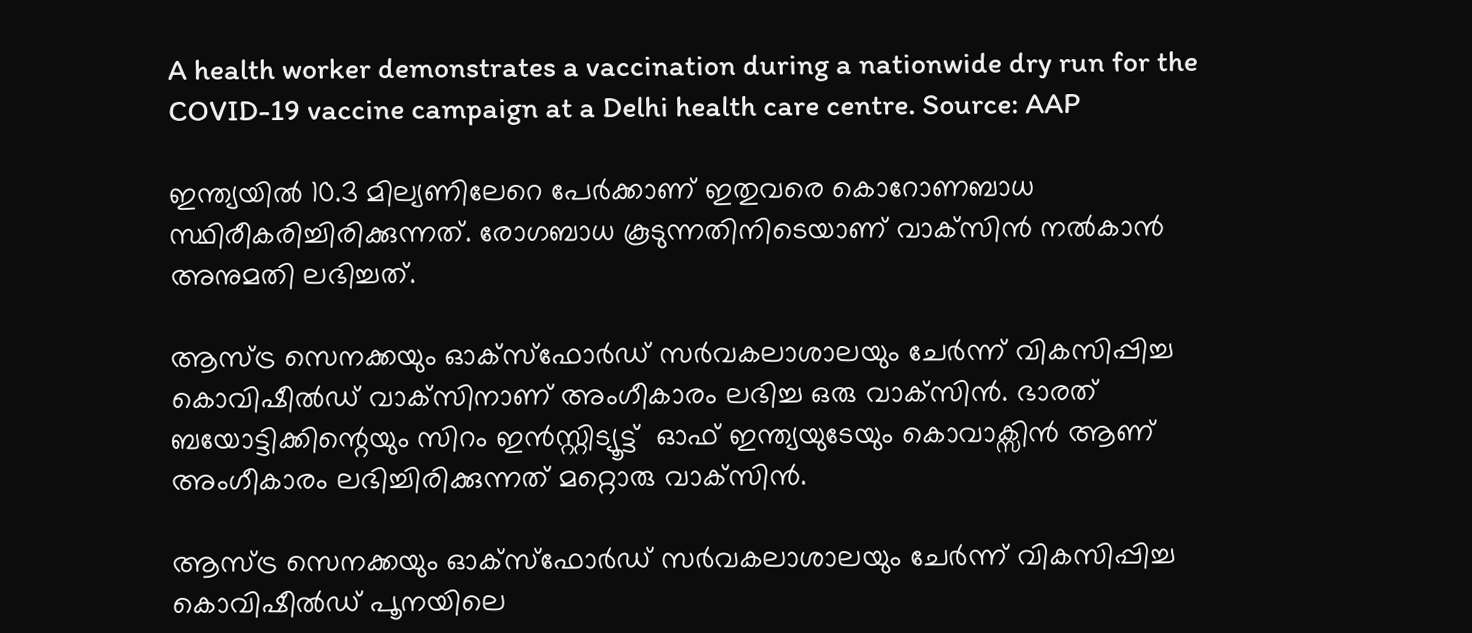A health worker demonstrates a vaccination during a nationwide dry run for the COVID-19 vaccine campaign at a Delhi health care centre. Source: AAP

ഇന്ത്യയിൽ 10.3 മില്യണിലേറെ പേർക്കാണ് ഇതുവരെ കൊറോണബാധ സ്ഥിരീകരിച്ചിരിക്കുന്നത്. രോഗബാധ കൂടുന്നതിനിടെയാണ് വാക്‌സിൻ നൽകാൻ അനുമതി ലഭിച്ചത്.

ആസ്ട്ര സെനക്കയും ഓക്സ്ഫോർഡ് സർവകലാശാലയും ചേർന്ന് വികസിപ്പിച്ച കൊവിഷീൽഡ്‌ വാക്‌സിനാണ് അംഗീകാരം ലഭിച്ച ഒരു വാക്‌സിൻ. ഭാരത് ബയോട്ടിക്കിന്റെയും സിറം ഇൻസ്റ്റിട്യൂട്ട്  ഓഫ് ഇന്ത്യയുടേയും കൊവാക്സിൻ ആണ് അംഗീകാരം ലഭിച്ചിരിക്കുന്നത് മറ്റൊരു വാക്‌സിൻ.

ആസ്ട്ര സെനക്കയും ഓക്സ്ഫോർഡ് സർവകലാശാലയും ചേർന്ന് വികസിപ്പിച്ച കൊവിഷീൽഡ്‌ പൂനയിലെ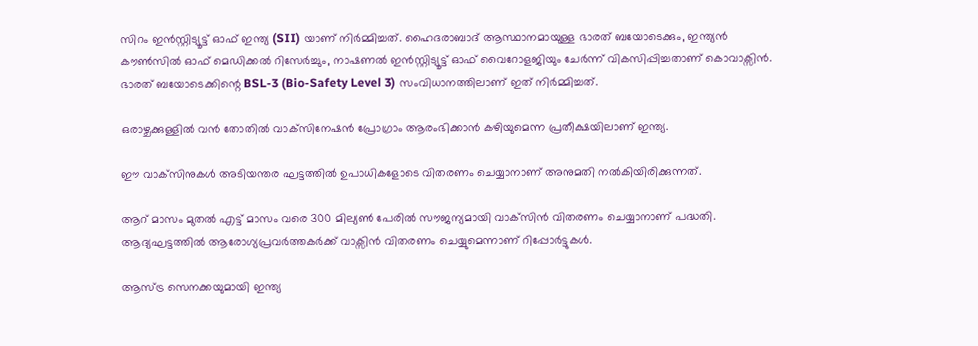സിറം ഇൻസ്റ്റിട്യൂട്ട് ഓഫ് ഇന്ത്യ (SII) യാണ് നിർമ്മിച്ചത്. ഹൈദരാബാദ് ആസ്ഥാനമായുള്ള ഭാരത് ബയോടെക്കും, ഇന്ത്യൻ കൗൺസിൽ ഓഫ് മെഡിക്കൽ റിസേർച്ചും, നാഷണൽ ഇൻസ്റ്റിട്യൂട്ട് ഓഫ് വൈറോളജിയും ചേർന്ന് വികസിപ്പിച്ചതാണ് കൊവാക്സിൻ. ഭാരത് ബയോടെക്കിന്റെ BSL-3 (Bio-Safety Level 3) സംവിധാനത്തിലാണ് ഇത് നിർമ്മിച്ചത്.

ഒരാഴ്ചക്കുള്ളിൽ വൻ തോതിൽ വാക്‌സിനേഷൻ പ്രോഗ്രാം ആരംഭിക്കാൻ കഴിയുമെന്ന പ്രതീക്ഷയിലാണ് ഇന്ത്യ.

ഈ വാക്‌സിനുകൾ അടിയന്തര ഘട്ടത്തിൽ ഉപാധികളോടെ വിതരണം ചെയ്യാനാണ് അനുമതി നൽകിയിരിക്കുന്നത്.

ആറ് മാസം മുതൽ എട്ട് മാസം വരെ 300 മില്യൺ പേരിൽ സൗജന്യമായി വാക്‌സിൻ വിതരണം ചെയ്യാനാണ് പദ്ധതി. ആദ്യഘട്ടത്തിൽ ആരോഗ്യപ്രവർത്തകർക്ക് വാക്സിൻ വിതരണം ചെയ്യുമെന്നാണ് റിപ്പോർട്ടുകൾ.

ആസ്ട്ര സെനക്കയുമായി ഇന്ത്യ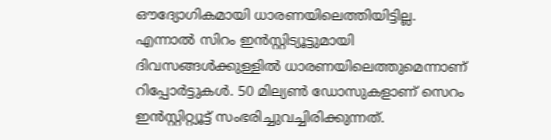ഔദ്യോഗികമായി ധാരണയിലെത്തിയിട്ടില്ല. എന്നാൽ സിറം ഇൻസ്റ്റിട്യൂട്ടുമായി ദിവസങ്ങൾക്കുള്ളിൽ ധാരണയിലെത്തുമെന്നാണ് റിപ്പോർട്ടുകൾ. 50 മില്യൺ ഡോസുകളാണ് സെറം ഇൻസ്റ്റിറ്റ്യൂട്ട് സംഭരിച്ചുവച്ചിരിക്കുന്നത്.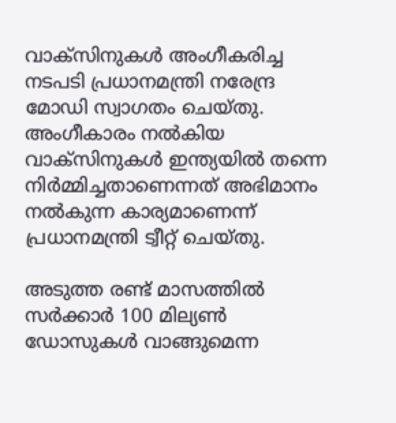വാക്‌സിനുകൾ അംഗീകരിച്ച നടപടി പ്രധാനമന്ത്രി നരേന്ദ്ര മോഡി സ്വാഗതം ചെയ്തു. അംഗീകാരം നൽകിയ വാക്‌സിനുകൾ ഇന്ത്യയിൽ തന്നെ നിർമ്മിച്ചതാണെന്നത് അഭിമാനം നൽകുന്ന കാര്യമാണെന്ന് പ്രധാനമന്ത്രി ട്വീറ്റ് ചെയ്തു.

അടുത്ത രണ്ട് മാസത്തിൽ സർക്കാർ 100 മില്യൺ ഡോസുകൾ വാങ്ങുമെന്ന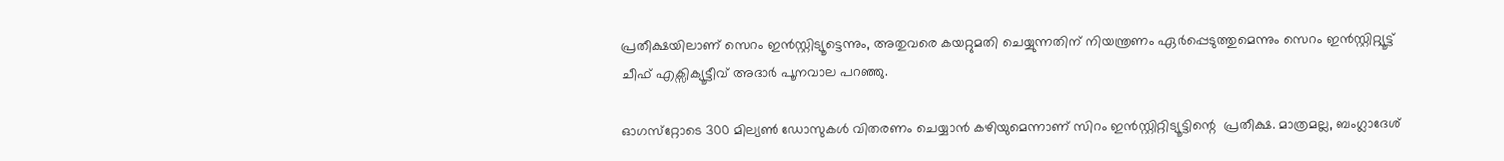പ്രതീക്ഷയിലാണ് സെറം ഇൻസ്റ്റിട്യൂട്ടെന്നും, അതുവരെ കയറ്റുമതി ചെയ്യുന്നതിന് നിയന്ത്രണം ഏർപ്പെടുത്തുമെന്നും സെറം ഇൻസ്റ്റിറ്റ്യൂട്ട് ചീഫ് എക്സിക്യൂട്ടീവ് അദാര്‍ പൂനവാല പറഞ്ഞു.

ഓഗസ്‌റ്റോടെ 300 മില്യൺ ഡോസുകൾ വിതരണം ചെയ്യാൻ കഴിയുമെന്നാണ് സിറം ഇൻസ്റ്റിറ്റിട്യൂട്ടിന്റെ  പ്രതീക്ഷ. മാത്രമല്ല, ബംഗ്ലാദേശ്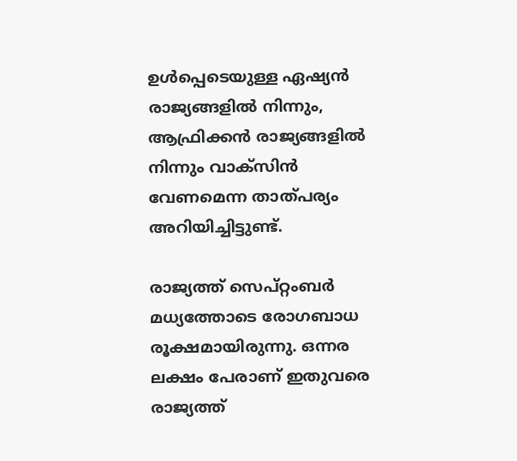ഉൾപ്പെടെയുള്ള ഏഷ്യൻ രാജ്യങ്ങളിൽ നിന്നും, ആഫ്രിക്കൻ രാജ്യങ്ങളിൽ നിന്നും വാക്‌സിൻ വേണമെന്ന താത്പര്യം അറിയിച്ചിട്ടുണ്ട്.

രാജ്യത്ത് സെപ്റ്റംബർ മധ്യത്തോടെ രോഗബാധ രൂക്ഷമായിരുന്നു. ഒന്നര ലക്ഷം പേരാണ് ഇതുവരെ രാജ്യത്ത്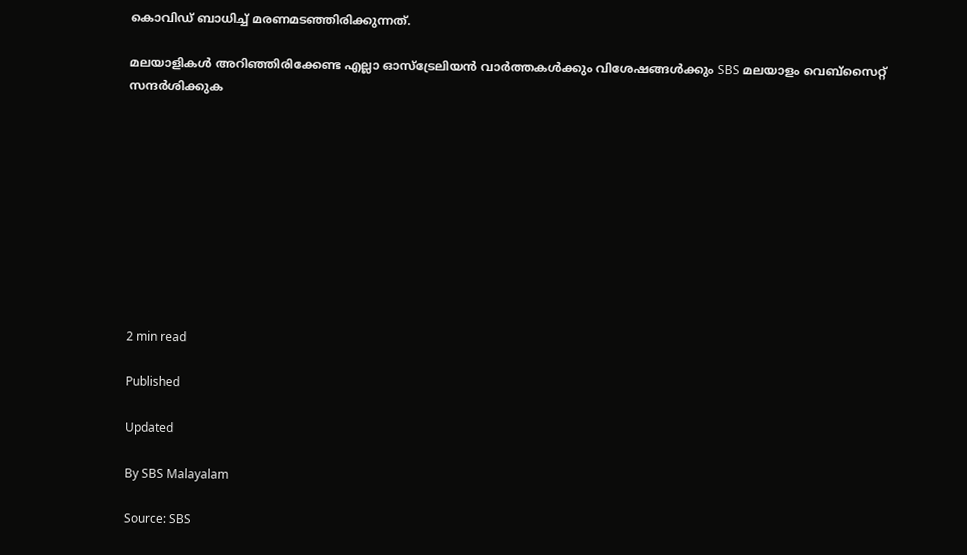കൊവിഡ് ബാധിച്ച് മരണമടഞ്ഞിരിക്കുന്നത്.

മലയാളികൾ അറിഞ്ഞിരിക്കേണ്ട എല്ലാ ഓസ്ട്രേലിയൻ വാർത്തകൾക്കും വിശേഷങ്ങൾക്കും SBS മലയാളം വെബ്സൈറ്റ് സന്ദർശിക്കുക










2 min read

Published

Updated

By SBS Malayalam

Source: SBS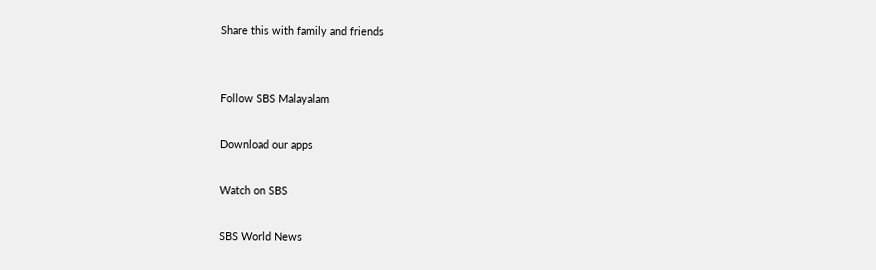Share this with family and friends


Follow SBS Malayalam

Download our apps

Watch on SBS

SBS World News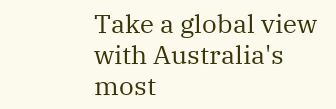Take a global view with Australia's most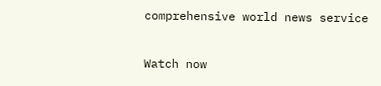comprehensive world news service

Watch now